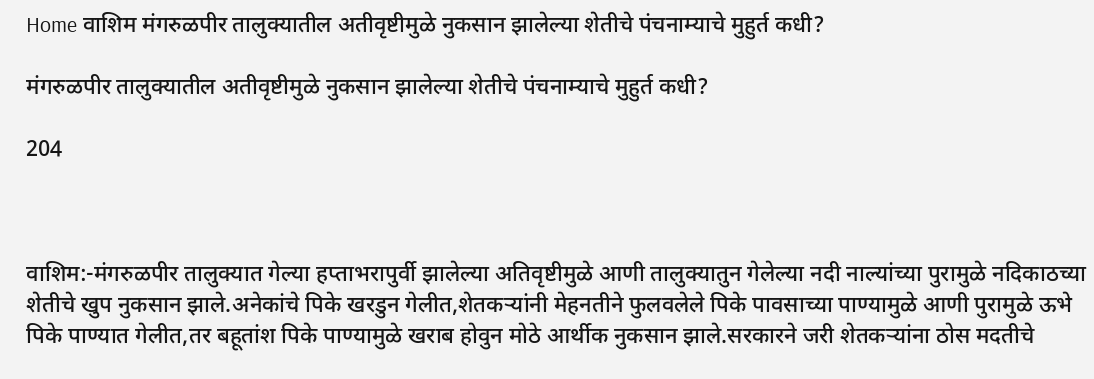Home वाशिम मंगरुळपीर तालुक्यातील अतीवृष्टीमुळे नुकसान झालेल्या शेतीचे पंचनाम्याचे मुहुर्त कधी?

मंगरुळपीर तालुक्यातील अतीवृष्टीमुळे नुकसान झालेल्या शेतीचे पंचनाम्याचे मुहुर्त कधी?

204



वाशिम:-मंगरुळपीर तालुक्यात गेल्या हप्ताभरापुर्वी झालेल्या अतिवृष्टीमुळे आणी तालुक्यातुन गेलेल्या नदी नाल्यांच्या पुरामुळे नदिकाठच्या शेतीचे खुप नुकसान झाले.अनेकांचे पिके खरडुन गेलीत,शेतकर्‍यांनी मेहनतीने फुलवलेले पिके पावसाच्या पाण्यामुळे आणी पुरामुळे ऊभे पिके पाण्यात गेलीत,तर बहूतांश पिके पाण्यामुळे खराब होवुन मोठे आर्थीक नुकसान झाले.सरकारने जरी शेतकर्‍यांना ठोस मदतीचे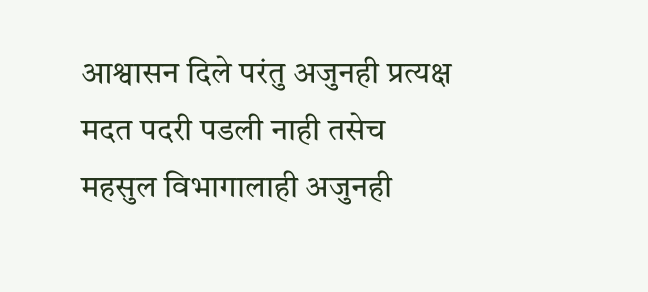आश्वासन दिले परंतु अजुनही प्रत्यक्ष मदत पदरी पडली नाही तसेच महसुल विभागालाही अजुनही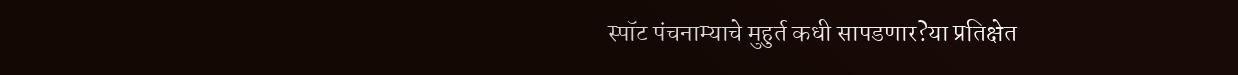स्पॉट पंचनाम्याचे मुहुर्त कधी सापडणार?या प्रतिक्षेत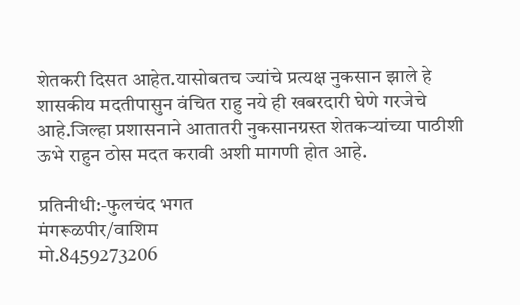शेतकरी दिसत आहेत.यासोबतच ज्यांचे प्रत्यक्ष नुकसान झाले हे शासकीय मदतीपासुन वंचित राहु नये ही खबरदारी घेणे गरजेचे आहे.जिल्हा प्रशासनाने आतातरी नुकसानग्रस्त शेतकर्‍यांच्या पाठीशी ऊभे राहुन ठोस मदत करावी अशी मागणी होत आहे.

प्रतिनीधी:-फुलचंद भगत
मंगरूळपीर/वाशिम
मो.8459273206